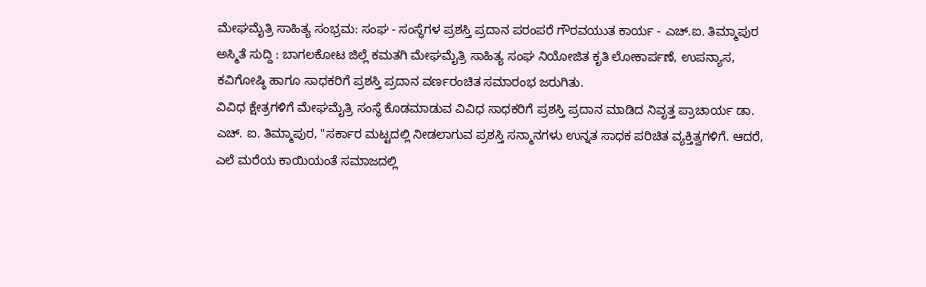ಮೇಘಮೈತ್ರಿ ಸಾಹಿತ್ಯ ಸಂಭ್ರಮ: ಸಂಘ - ಸಂಸ್ಥೆಗಳ ಪ್ರಶಸ್ತಿ ಪ್ರದಾನ ಪರಂಪರೆ ಗೌರವಯುತ ಕಾರ್ಯ - ಎಚ್.ಐ. ತಿಮ್ಮಾಪುರ
ಅಸ್ಮಿತೆ ಸುದ್ದಿ : ಬಾಗಲಕೋಟ ಜಿಲ್ಲೆ ಕಮತಗಿ ಮೇಘಮೈತ್ರಿ ಸಾಹಿತ್ಯ ಸಂಘ ನಿಯೋಜಿತ ಕೃತಿ ಲೋಕಾರ್ಪಣೆ, ಉಪನ್ಯಾಸ, ಕವಿಗೋಷ್ಠಿ ಹಾಗೂ ಸಾಧಕರಿಗೆ ಪ್ರಶಸ್ತಿ ಪ್ರದಾನ ವರ್ಣರಂಚಿತ ಸಮಾರಂಭ ಜರುಗಿತು.
ವಿವಿಧ ಕ್ಷೇತ್ರಗಳಿಗೆ ಮೇಘಮೈತ್ರಿ ಸಂಸ್ಥೆ ಕೊಡಮಾಡುವ ವಿವಿಧ ಸಾಧಕರಿಗೆ ಪ್ರಶಸ್ತಿ ಪ್ರದಾನ ಮಾಡಿದ ನಿವೃತ್ತ ಪ್ರಾಚಾರ್ಯ ಡಾ. ಎಚ್. ಐ. ತಿಮ್ಮಾಪುರ, "ಸರ್ಕಾರ ಮಟ್ಟದಲ್ಲಿ ನೀಡಲಾಗುವ ಪ್ರಶಸ್ತಿ ಸನ್ಮಾನಗಳು ಉನ್ನತ ಸಾಧಕ ಪರಿಚಿತ ವ್ಯಕ್ತಿತ್ವಗಳಿಗೆ. ಆದರೆ, ಎಲೆ ಮರೆಯ ಕಾಯಿಯಂತೆ ಸಮಾಜದಲ್ಲಿ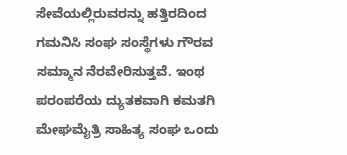ಸೇವೆಯಲ್ಲಿರುವರನ್ನು ಹತ್ತಿರದಿಂದ ಗಮನಿಸಿ ಸಂಘ ಸಂಸ್ಥೆಗಳು ಗೌರವ ಸಮ್ಮಾನ ನೆರವೇರಿಸುತ್ತವೆ. ಇಂಥ ಪರಂಪರೆಯ ದ್ಯುತಕವಾಗಿ ಕಮತಗಿ ಮೇಘಮೈತ್ರಿ ಸಾಹಿತ್ಯ ಸಂಘ ಒಂದು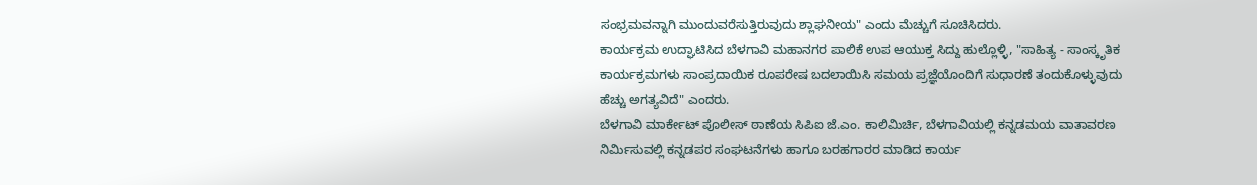ಸಂಭ್ರಮವನ್ನಾಗಿ ಮುಂದುವರೆಸುತ್ತಿರುವುದು ಶ್ಲಾಘನೀಯ" ಎಂದು ಮೆಚ್ಚುಗೆ ಸೂಚಿಸಿದರು.
ಕಾರ್ಯಕ್ರಮ ಉದ್ಘಾಟಿಸಿದ ಬೆಳಗಾವಿ ಮಹಾನಗರ ಪಾಲಿಕೆ ಉಪ ಆಯುಕ್ತ ಸಿದ್ದು ಹುಲ್ಲೊಳ್ಳಿ, "ಸಾಹಿತ್ಯ - ಸಾಂಸ್ಕೃತಿಕ ಕಾರ್ಯಕ್ರಮಗಳು ಸಾಂಪ್ರದಾಯಿಕ ರೂಪರೇಷ ಬದಲಾಯಿಸಿ ಸಮಯ ಪ್ರಜ್ಞೆಯೊಂದಿಗೆ ಸುಧಾರಣೆ ತಂದುಕೊಳ್ಳುವುದು ಹೆಚ್ಚು ಅಗತ್ಯವಿದೆ" ಎಂದರು.
ಬೆಳಗಾವಿ ಮಾರ್ಕೇಟ್ ಪೊಲೀಸ್ ಠಾಣೆಯ ಸಿಪಿಐ ಜೆ.ಎಂ. ಕಾಲಿಮಿರ್ಚಿ, ಬೆಳಗಾವಿಯಲ್ಲಿ ಕನ್ನಡಮಯ ವಾತಾವರಣ ನಿರ್ಮಿಸುವಲ್ಲಿ ಕನ್ನಡಪರ ಸಂಘಟನೆಗಳು ಹಾಗೂ ಬರಹಗಾರರ ಮಾಡಿದ ಕಾರ್ಯ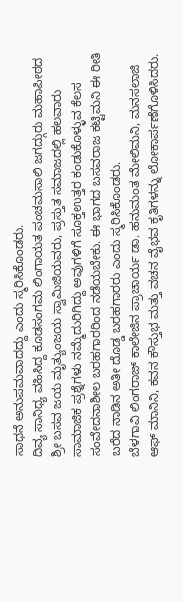ಸಾಧನೆ ಅನುಪಮವಾದದ್ದು ಎಂದು ಸ್ಮರಿಸಿಕೊಂಡರು.
ದಿವ್ಯ ಸಾನಿಧ್ಯ ವಹಿಸಿದ್ದ ಕೂಡಸಂಗಮ ಲಿಂಗಾಯತ ಪಂಚಮಸಾಲಿ ಜಗದ್ಗುರು ಮಹಾಪೀಠದ ಶ್ರೀ ಬಸವ ಜಯ ಮೃತ್ಯುಂಜಯ ಸ್ವಾಮಿಜಿಯವರು, ಪ್ರಸ್ತುತ ಸಮಾಜದಲ್ಲಿ ಹಲವಾರು ಸಾಮಾಜಿಕ ಪ್ರಶ್ನೆಗಳು ನಮ್ಮೆದುರಿಗಿದ್ದು ಅವುಗಳಿಗೆ ಸೂಕ್ತಉತ್ತರ ಕಂಡುಕೊಳ್ಳುವ ಕೆಲಸ ಸಂವೇದನಾಶೀಲ ಬರಹಗಾರರಿಂದ ನಡೆಯಬೇಕು. ಈ ಭಾಗದ ಬಸವರಾಜ ಕಟ್ಟಿಮನಿ ಈ ರೀತಿ ಬರೆದ ನಾಡಿನ ಅತೀ ದೊಡ್ಡ ಬರಹಗಾರರು ಎಂದು ಸ್ಮರಿಸಿಕೊಂಡರು.
ಬೆಳಗಾವಿ ಲಿಂಗರಾಜ್ ಕಾಲೇಜಿನ ಪ್ರಾಚಾರ್ಯ ಡಾ. ಹನುಮಂತ ಮೇಲಿಮನಿ, ಮನಸಲಾಜಿ ಆಫ್ ಮಾನಿನಿ, ಕವನ ಕೌಸ್ತುಭ ಮತ್ತು ವಚನ ವೈಭವ ಕೃತಿಗಳನ್ನು ಲೋಕಾರ್ಪಣೆಗೊಳಿಸಿದರು.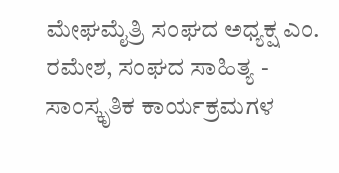ಮೇಘಮೈತ್ರಿ ಸಂಘದ ಅಧ್ಯಕ್ಷ ಎಂ. ರಮೇಶ, ಸಂಘದ ಸಾಹಿತ್ಯ - ಸಾಂಸ್ಕೃತಿಕ ಕಾರ್ಯಕ್ರಮಗಳ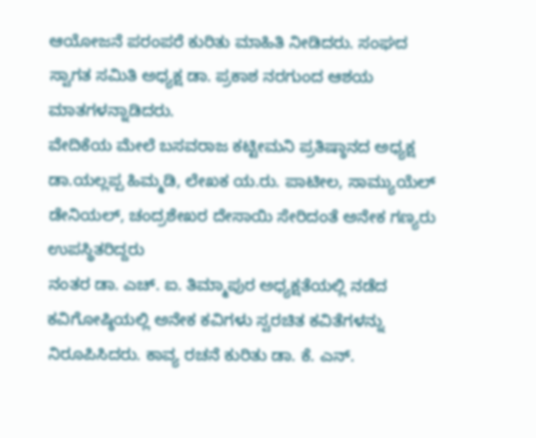ಆಯೋಜನೆ ಪರಂಪರೆ ಕುರಿತು ಮಾಹಿತಿ ನೀಡಿದರು. ಸಂಘದ ಸ್ವಾಗತ ಸಮಿತಿ ಅಧ್ಯಕ್ಷ ಡಾ. ಪ್ರಕಾಶ ನರಗುಂದ ಆಶಯ ಮಾತಗಳನ್ನಾಡಿದರು.
ವೇದಿಕೆಯ ಮೇಲೆ ಬಸವರಾಜ ಕಟ್ಟೀಮನಿ ಪ್ರತಿಷ್ಠಾನದ ಅಧ್ಯಕ್ಷ ಡಾ.ಯಲ್ಲಪ್ಪ ಹಿಮ್ಮಡಿ, ಲೇಖಕ ಯ.ರು. ಪಾಟೀಲ, ಸಾಮ್ಯುಯೆಲ್ ಡೇನಿಯಲ್, ಚಂದ್ರಶೇಖರ ದೇಸಾಯಿ ಸೇರಿದಂತೆ ಅನೇಕ ಗಣ್ಯರು ಉಪಸ್ಥಿತರಿದ್ದರು
ನಂತರ ಡಾ. ಎಚ್. ಐ. ತಿಮ್ಮಾಪುರ ಅಧ್ಯಕ್ಷತೆಯಲ್ಲಿ ನಡೆದ ಕವಿಗೋಷ್ಠಿಯಲ್ಲಿ ಅನೇಕ ಕವಿಗಳು ಸ್ವರಚಿತ ಕವಿತೆಗಳನ್ನು ನಿರೂಪಿಸಿದರು. ಕಾವ್ಯ ರಚನೆ ಕುರಿತು ಡಾ. ಕೆ. ಎನ್.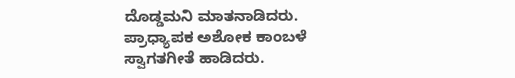ದೊಡ್ಡಮನಿ ಮಾತನಾಡಿದರು.
ಪ್ರಾಧ್ಯಾಪಕ ಅಶೋಕ ಕಾಂಬಳೆ ಸ್ವಾಗತಗೀತೆ ಹಾಡಿದರು.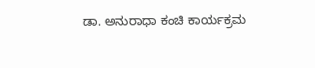ಡಾ. ಅನುರಾಧಾ ಕಂಚಿ ಕಾರ್ಯಕ್ರಮ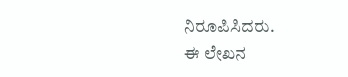ನಿರೂಪಿಸಿದರು.
ಈ ಲೇಖನ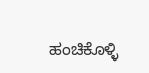ಹಂಚಿಕೊಳ್ಳಿ